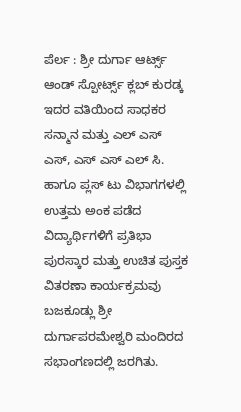ಪೆರ್ಲ : ಶ್ರೀ ದುರ್ಗಾ ಆರ್ಟ್ಸ್ ಆಂಡ್ ಸ್ಪೋರ್ಟ್ಸ್ ಕ್ಲಬ್ ಕುರಡ್ಕ ಇದರ ವತಿಯಿಂದ ಸಾಧಕರ ಸನ್ಮಾನ ಮತ್ತು ಎಲ್ ಎಸ್ ಎಸ್, ಎಸ್ ಎಸ್ ಎಲ್ ಸಿ. ಹಾಗೂ ಪ್ಲಸ್ ಟು ವಿಭಾಗಗಳಲ್ಲಿ ಉತ್ತಮ ಅಂಕ ಪಡೆದ ವಿದ್ಯಾರ್ಥಿಗಳಿಗೆ ಪ್ರತಿಭಾ ಪುರಸ್ಕಾರ ಮತ್ತು ಉಚಿತ ಪುಸ್ತಕ ವಿತರಣಾ ಕಾರ್ಯಕ್ರಮವು ಬಜಕೂಡ್ಲು ಶ್ರೀ ದುರ್ಗಾಪರಮೇಶ್ವರಿ ಮಂದಿರದ ಸಭಾಂಗಣದಲ್ಲಿ ಜರಗಿತು.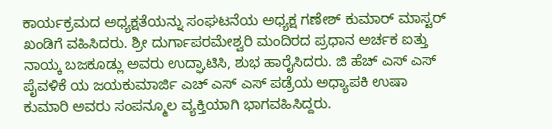ಕಾರ್ಯಕ್ರಮದ ಅಧ್ಯಕ್ಷತೆಯನ್ನು ಸಂಘಟನೆಯ ಅಧ್ಯಕ್ಷ ಗಣೇಶ್ ಕುಮಾರ್ ಮಾಸ್ಟರ್ ಖಂಡಿಗೆ ವಹಿಸಿದರು. ಶ್ರೀ ದುರ್ಗಾಪರಮೇಶ್ವರಿ ಮಂದಿರದ ಪ್ರಧಾನ ಅರ್ಚಕ ಐತ್ತು ನಾಯ್ಕ ಬಜಕೂಡ್ಲು ಅವರು ಉದ್ಘಾಟಿಸಿ, ಶುಭ ಹಾರೈಸಿದರು. ಜಿ ಹೆಚ್ ಎಸ್ ಎಸ್ ಪೈವಳಿಕೆ ಯ ಜಯಕುಮಾರ್ಜಿ ಎಚ್ ಎಸ್ ಎಸ್ ಪಡ್ರೆಯ ಅಧ್ಯಾಪಕಿ ಉಷಾ ಕುಮಾರಿ ಅವರು ಸಂಪನ್ಮೂಲ ವ್ಯಕ್ತಿಯಾಗಿ ಭಾಗವಹಿಸಿದ್ದರು.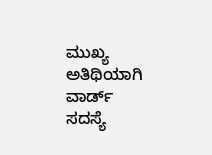ಮುಖ್ಯ ಅತಿಥಿಯಾಗಿ ವಾರ್ಡ್ ಸದಸ್ಯೆ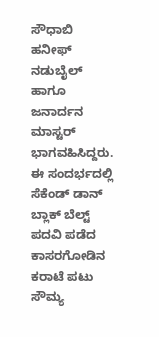ಸೌಧಾಬಿ ಹನೀಫ್ ನಡುಬೈಲ್ ಹಾಗೂ ಜನಾರ್ದನ ಮಾಸ್ಟರ್ ಭಾಗವಹಿಸಿದ್ದರು.
ಈ ಸಂದರ್ಭದಲ್ಲಿ ಸೆಕೆಂಡ್ ಡಾನ್ ಬ್ಲಾಕ್ ಬೆಲ್ಟ್ ಪದವಿ ಪಡೆದ ಕಾಸರಗೋಡಿನ ಕರಾಟೆ ಪಟು ಸೌಮ್ಯ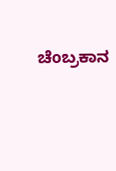ಚೆoಬ್ರಕಾನ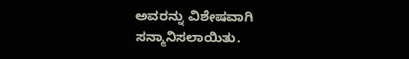ಅವರನ್ನು ವಿಶೇಷವಾಗಿ ಸನ್ಮಾನಿಸಲಾಯಿತು.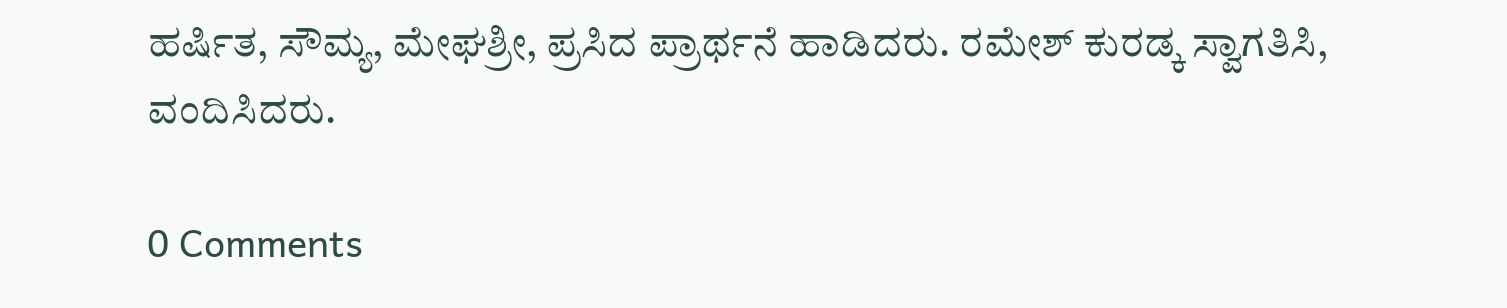ಹರ್ಷಿತ, ಸೌಮ್ಯ, ಮೇಘಶ್ರೀ, ಪ್ರಸಿದ ಪ್ರಾರ್ಥನೆ ಹಾಡಿದರು. ರಮೇಶ್ ಕುರಡ್ಕ ಸ್ವಾಗತಿಸಿ, ವಂದಿಸಿದರು.

0 Comments